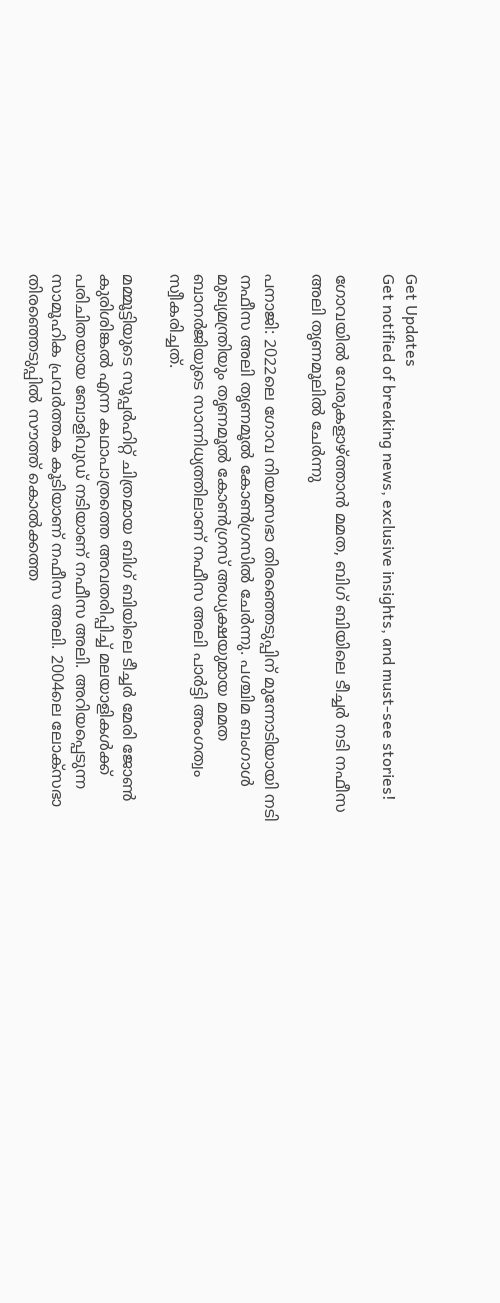Get Updates
Get notified of breaking news, exclusive insights, and must-see stories!

ഗോവയിൽ വേരുകളാഴ്ത്താൻ മമത, ബിഗ് ബിയിലെ ടീച്ചര്‍ നടി നഫീസ അലി തൃണമൂലിൽ ചേർന്നു

പനാജി: 2022ലെ ഗോവ നിയമസഭാ തിരഞ്ഞെടുപ്പിന് മുന്നോടിയായി നടി നഫീസ അലി തൃണമൂല്‍ കോണ്‍ഗ്രസില്‍ ചേര്‍ന്നു. പശ്ചിമ ബംഗാള്‍ മുഖ്യമന്ത്രിയും തൃണമൂല്‍ കോണ്‍ഗ്രസ് അധ്യക്ഷയുമായ മമത ബാനര്‍ജിയുടെ സാന്നിധ്യത്തിലാണ് നഫീസ അലി പാര്‍ട്ടി അംഗത്വം സ്വീകരിച്ചത്.

മമ്മൂട്ടിയുടെ സൂപ്പര്‍ഹിറ്റ് ചിത്രമായ ബിഗ് ബിയിലെ ടീച്ചര്‍ മേരി ജോണ്‍ കുരിശിങ്കല്‍ എന്ന കഥാപാത്രത്തെ അവതരിപ്പിച്ച് മലയാളികള്‍ക്ക് പരിചിതയായ ബോളിവുഡ് നടിയാണ് നഫീസ അലി. അറിയപ്പെടുന്ന സാമൂഹിക പ്രവര്‍ത്തക കൂടിയാണ് നഫീസ അലി. 2004ലെ ലോക്‌സഭാ തിരഞ്ഞെടുപ്പില്‍ സൗത്ത് കൊല്‍ക്കത്ത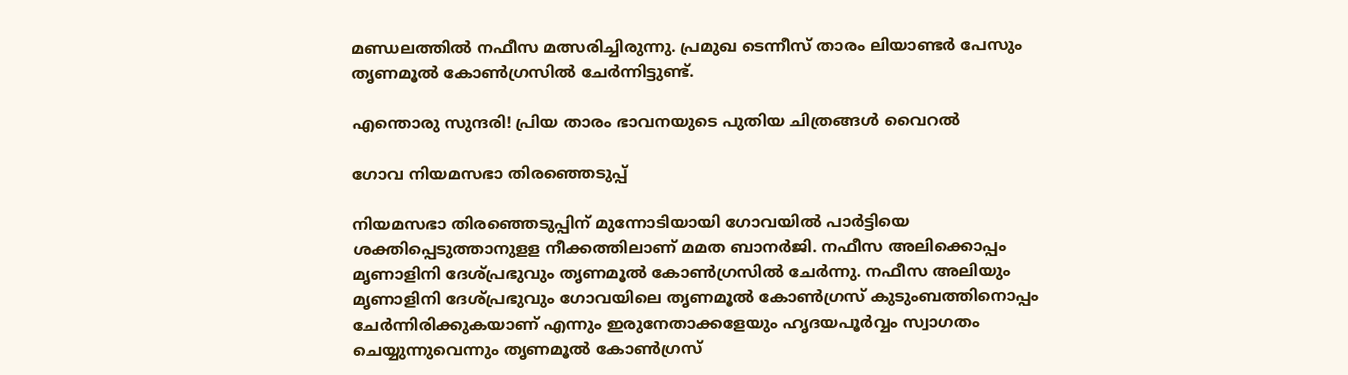മണ്ഡലത്തില്‍ നഫീസ മത്സരിച്ചിരുന്നു. പ്രമുഖ ടെന്നീസ് താരം ലിയാണ്ടര്‍ പേസും തൃണമൂല്‍ കോണ്‍ഗ്രസില്‍ ചേര്‍ന്നിട്ടുണ്ട്.

എന്തൊരു സുന്ദരി! പ്രിയ താരം ഭാവനയുടെ പുതിയ ചിത്രങ്ങൾ വൈറൽ

ഗോവ നിയമസഭാ തിരഞ്ഞെടുപ്പ്

നിയമസഭാ തിരഞ്ഞെടുപ്പിന് മുന്നോടിയായി ഗോവയില്‍ പാര്‍ട്ടിയെ ശക്തിപ്പെടുത്താനുളള നീക്കത്തിലാണ് മമത ബാനര്‍ജി. നഫീസ അലിക്കൊപ്പം മൃണാളിനി ദേശ്പ്രഭുവും തൃണമൂല്‍ കോണ്‍ഗ്രസില്‍ ചേര്‍ന്നു. നഫീസ അലിയും മൃണാളിനി ദേശ്പ്രഭുവും ഗോവയിലെ തൃണമൂല്‍ കോണ്‍ഗ്രസ് കുടുംബത്തിനൊപ്പം ചേര്‍ന്നിരിക്കുകയാണ് എന്നും ഇരുനേതാക്കളേയും ഹൃദയപൂര്‍വ്വം സ്വാഗതം ചെയ്യുന്നുവെന്നും തൃണമൂല്‍ കോണ്‍ഗ്രസ്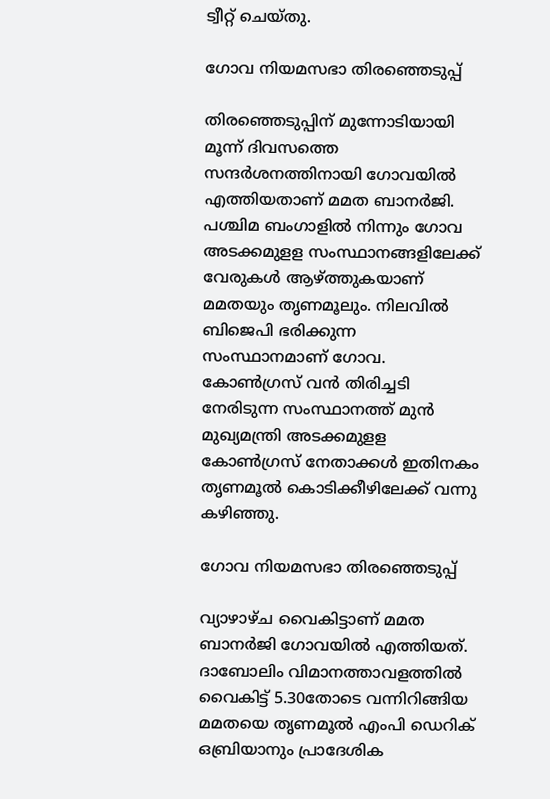ട്വീറ്റ് ചെയ്തു.

ഗോവ നിയമസഭാ തിരഞ്ഞെടുപ്പ്

തിരഞ്ഞെടുപ്പിന് മുന്നോടിയായി മൂന്ന് ദിവസത്തെ സന്ദര്‍ശനത്തിനായി ഗോവയില്‍ എത്തിയതാണ് മമത ബാനര്‍ജി. പശ്ചിമ ബംഗാളില്‍ നിന്നും ഗോവ അടക്കമുളള സംസ്ഥാനങ്ങളിലേക്ക് വേരുകള്‍ ആഴ്ത്തുകയാണ് മമതയും തൃണമൂലും. നിലവില്‍ ബിജെപി ഭരിക്കുന്ന സംസ്ഥാനമാണ് ഗോവ. കോണ്‍ഗ്രസ് വന്‍ തിരിച്ചടി നേരിടുന്ന സംസ്ഥാനത്ത് മുന്‍ മുഖ്യമന്ത്രി അടക്കമുളള കോണ്‍ഗ്രസ് നേതാക്കള്‍ ഇതിനകം തൃണമൂല്‍ കൊടിക്കീഴിലേക്ക് വന്നു കഴിഞ്ഞു.

ഗോവ നിയമസഭാ തിരഞ്ഞെടുപ്പ്

വ്യാഴാഴ്ച വൈകിട്ടാണ് മമത ബാനര്‍ജി ഗോവയില്‍ എത്തിയത്. ദാബോലിം വിമാനത്താവളത്തില്‍ വൈകിട്ട് 5.30തോടെ വന്നിറിങ്ങിയ മമതയെ തൃണമൂല്‍ എംപി ഡെറിക് ഒബ്രിയാനും പ്രാദേശിക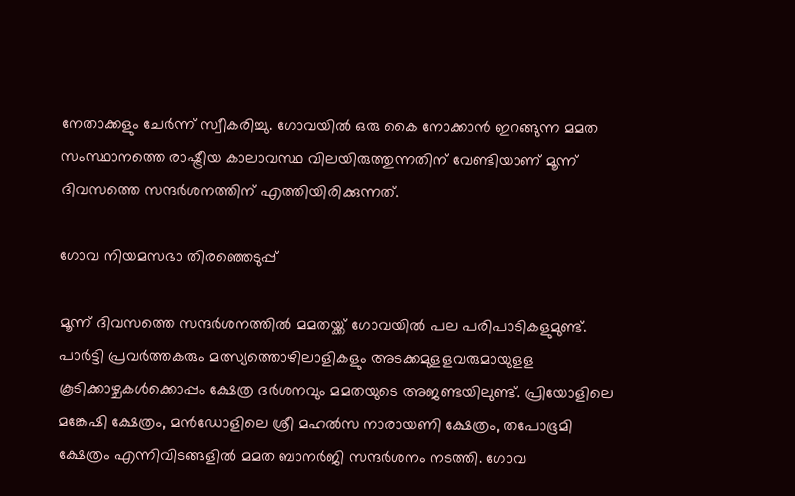നേതാക്കളും ചേര്‍ന്ന് സ്വീകരിച്ചു. ഗോവയില്‍ ഒരു കൈ നോക്കാന്‍ ഇറങ്ങുന്ന മമത സംസ്ഥാനത്തെ രാഷ്ട്രീയ കാലാവസ്ഥ വിലയിരുത്തുന്നതിന് വേണ്ടിയാണ് മൂന്ന് ദിവസത്തെ സന്ദര്‍ശനത്തിന് എത്തിയിരിക്കുന്നത്.

ഗോവ നിയമസഭാ തിരഞ്ഞെടുപ്പ്

മൂന്ന് ദിവസത്തെ സന്ദര്‍ശനത്തില്‍ മമതയ്ക്ക് ഗോവയില്‍ പല പരിപാടികളുമുണ്ട്. പാര്‍ട്ടി പ്രവര്‍ത്തകരും മത്സ്യത്തൊഴിലാളികളും അടക്കമുളളവരുമായുളള കൂടിക്കാഴ്ചകള്‍ക്കൊപ്പം ക്ഷേത്ര ദര്‍ശനവും മമതയുടെ അജണ്ടയിലുണ്ട്. പ്രിയോളിലെ മങ്കേഷി ക്ഷേത്രം, മന്‍ഡോളിലെ ശ്രീ മഹല്‍സ നാരായണി ക്ഷേത്രം, തപോഭൂമി ക്ഷേത്രം എന്നിവിടങ്ങളില്‍ മമത ബാനര്‍ജി സന്ദര്‍ശനം നടത്തി. ഗോവ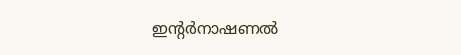ഇന്റര്‍നാഷണല്‍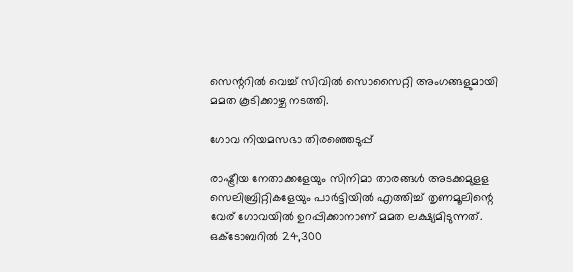സെന്ററില്‍ വെച്ച് സിവില്‍ സൊസൈറ്റി അംഗങ്ങളുമായി മമത കൂടിക്കാഴ്ച നടത്തി.

ഗോവ നിയമസഭാ തിരഞ്ഞെടുപ്പ്

രാഷ്ട്രീയ നേതാക്കളേയും സിനിമാ താരങ്ങള്‍ അടക്കമുളള സെലിബ്രിറ്റികളേയും പാര്‍ട്ടിയില്‍ എത്തിച്ച് തൃണമൂലിന്റെ വേര് ഗോവയില്‍ ഉറപ്പിക്കാനാണ് മമത ലക്ഷ്യമിടുന്നത്. ഒക്ടോബറില്‍ 24,300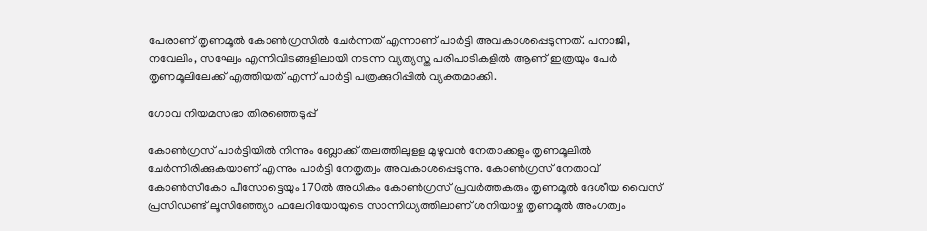പേരാണ് തൃണമൂല്‍ കോണ്‍ഗ്രസില്‍ ചേര്‍ന്നത് എന്നാണ് പാര്‍ട്ടി അവകാശപ്പെടുന്നത്. പനാജി, നവേലിം, സഘ്വേം എന്നിവിടങ്ങളിലായി നടന്ന വ്യത്യസ്ത പരിപാടികളില്‍ ആണ് ഇത്രയും പേര്‍ തൃണമൂലിലേക്ക് എത്തിയത് എന്ന് പാര്‍ട്ടി പത്രക്കുറിപ്പില്‍ വ്യക്തമാക്കി.

ഗോവ നിയമസഭാ തിരഞ്ഞെടുപ്പ്

കോണ്‍ഗ്രസ് പാര്‍ട്ടിയില്‍ നിന്നും ബ്ലോക്ക് തലത്തിലുളള മുഴുവന്‍ നേതാക്കളും തൃണമൂലില്‍ ചേര്‍ന്നിരിക്കുകയാണ് എന്നും പാര്‍ട്ടി നേതൃത്വം അവകാശപ്പെടുന്നു. കോണ്‍ഗ്രസ് നേതാവ് കോണ്‍സീകോ പീസോട്ടെയും 170ല്‍ അധികം കോണ്‍ഗ്രസ് പ്രവര്‍ത്തകരും തൃണമൂല്‍ ദേശീയ വൈസ് പ്രസിഡണ്ട് ലൂസിഞ്ഞ്യോ ഫലേറിയോയുടെ സാന്നിധ്യത്തിലാണ് ശനിയാഴ്ച തൃണമൂല്‍ അംഗത്വം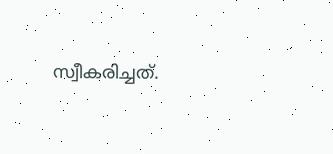സ്വീകരിച്ചത്.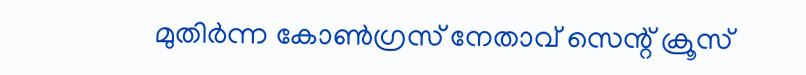മുതിര്‍ന്ന കോണ്‍ഗ്രസ് നേതാവ് സെന്റ് ക്രൂസ്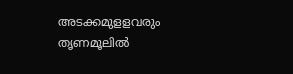അടക്കമുളളവരും തൃണമൂലില്‍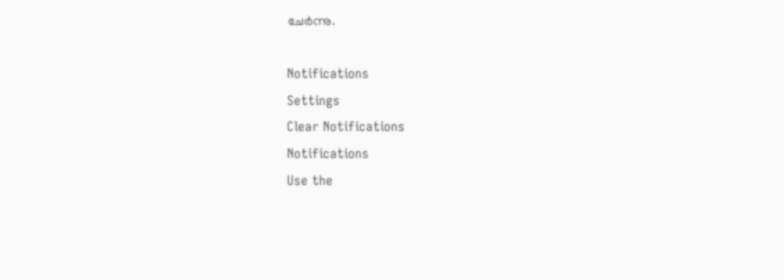ചേര്‍ന്നു.

Notifications
Settings
Clear Notifications
Notifications
Use the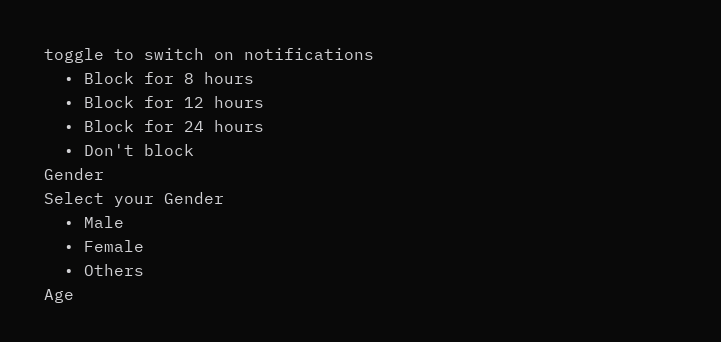toggle to switch on notifications
  • Block for 8 hours
  • Block for 12 hours
  • Block for 24 hours
  • Don't block
Gender
Select your Gender
  • Male
  • Female
  • Others
Age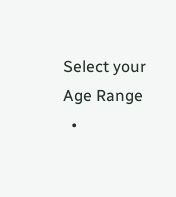Select your Age Range
  •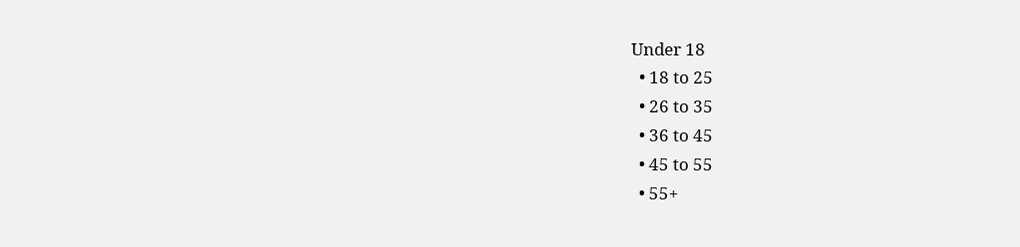Under 18
  • 18 to 25
  • 26 to 35
  • 36 to 45
  • 45 to 55
  • 55+